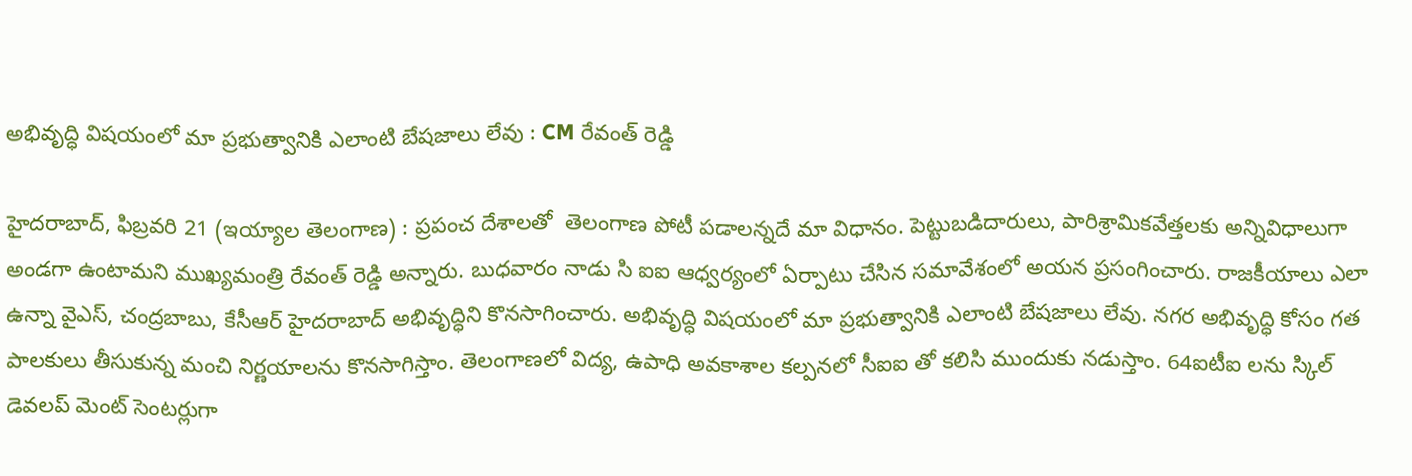అభివృద్ధి విషయంలో మా ప్రభుత్వానికి ఎలాంటి బేషజాలు లేవు : CM రేవంత్‌ రెడ్డి

హైదరాబాద్‌, ఫిబ్రవరి 21 (ఇయ్యాల తెలంగాణ) : ప్రపంచ దేశాలతో  తెలంగాణ పోటీ పడాలన్నదే మా విధానం. పెట్టుబడిదారులు, పారిశ్రామికవేత్తలకు అన్నివిధాలుగా అండగా ఉంటామని ముఖ్యమంత్రి రేవంత్‌ రెడ్డి అన్నారు. బుధవారం నాడు సి ఐఐ ఆధ్వర్యంలో ఏర్పాటు చేసిన సమావేశంలో అయన ప్రసంగించారు. రాజకీయాలు ఎలా ఉన్నా వైఎస్‌, చంద్రబాబు, కేసీఆర్‌ హైదరాబాద్‌ అభివృద్ధిని కొనసాగించారు. అభివృద్ధి విషయంలో మా ప్రభుత్వానికి ఎలాంటి బేషజాలు లేవు. నగర అభివృద్ధి కోసం గత పాలకులు తీసుకున్న మంచి నిర్ణయాలను కొనసాగిస్తాం. తెలంగాణలో విద్య, ఉపాధి అవకాశాల కల్పనలో సీఐఐ తో కలిసి ముందుకు నడుస్తాం. 64ఐటీఐ లను స్కిల్‌ డెవలప్‌ మెంట్‌ సెంటర్లుగా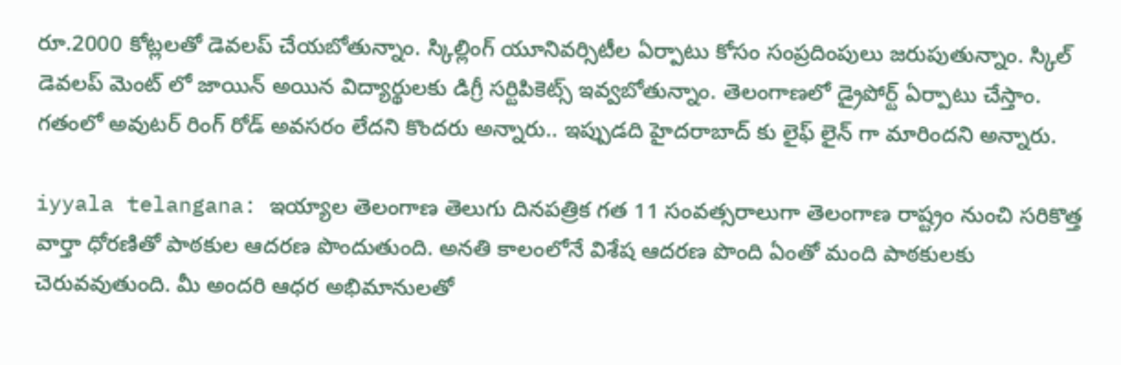రూ.2000 కోట్లలతో డెవలప్‌ చేయబోతున్నాం. స్కిల్లింగ్‌ యూనివర్సిటీల ఏర్పాటు కోసం సంప్రదింపులు జరుపుతున్నాం. స్కిల్‌ డెవలప్‌ మెంట్‌ లో జాయిన్‌ అయిన విద్యార్థులకు డిగ్రీ సర్టిపికెట్స్‌ ఇవ్వబోతున్నాం. తెలంగాణలో డ్రైపోర్ట్‌ ఏర్పాటు చేస్తాం. గతంలో అవుటర్‌ రింగ్‌ రోడ్‌ అవసరం లేదని కొందరు అన్నారు.. ఇప్పుడది హైదరాబాద్‌ కు లైఫ్‌ లైన్‌ గా మారిందని అన్నారు.

iyyala telangana: ఇయ్యాల తెలంగాణ తెలుగు దినపత్రిక గత 11 సంవత్సరాలుగా తెలంగాణ రాష్ట్రం నుంచి సరికొత్త వార్తా ధోరణితో పాఠకుల ఆదరణ పొందుతుంది. అనతి కాలంలోనే విశేష ఆదరణ పొంది ఏంతో మంది పాఠకులకు చెరువవుతుంది. మీ అందరి ఆధర అభిమానులతో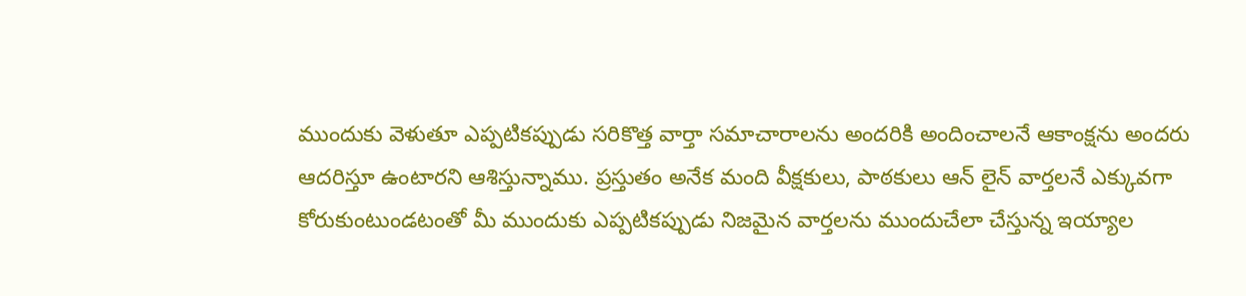ముందుకు వెళుతూ ఎప్పటికప్పుడు సరికొత్త వార్తా సమాచారాలను అందరికి అందించాలనే ఆకాంక్షను అందరు ఆదరిస్తూ ఉంటారని ఆశిస్తున్నాము. ప్రస్తుతం అనేక మంది వీక్షకులు, పాఠకులు ఆన్ లైన్ వార్తలనే ఎక్కువగా కోరుకుంటుండటంతో మీ ముందుకు ఎప్పటికప్పుడు నిజమైన వార్తలను ముందుచేలా చేస్తున్న ఇయ్యాల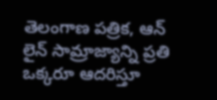తెలంగాణ పత్రిక, ఆన్ లైన్ సామ్రాజ్యాన్ని ప్రతి ఒక్కరూ ఆదరిస్తూ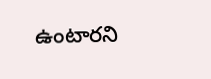ఉంటారని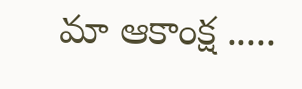మా ఆకాంక్ష .....